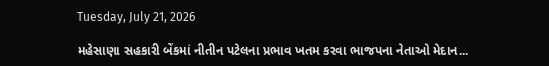Tuesday, July 21, 2026

મહેસાણા સહકારી બેંકમાં નીતીન પટેલના પ્રભાવ ખતમ કરવા ભાજપના નેતાઓ મેદાન...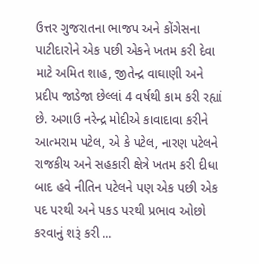ઉત્તર ગુજરાતના ભાજપ અને કોંગેસના પાટીદારોને એક પછી એકને ખતમ કરી દેવા માટે અમિત શાહ, જીતેન્દ્ર વાઘાણી અને પ્રદીપ જાડેજા છેલ્લાં 4 વર્ષથી કામ કરી રહ્યાં છે. અગાઉ નરેન્દ્ર મોદીએ કાવાદાવા કરીને આત્મરામ પટેલ, એ કે પટેલ, નારણ પટેલને રાજકીય અને સહકારી ક્ષેત્રે ખતમ કરી દીધા બાદ હવે નીતિન પટેલને પણ એક પછી એક પદ પરથી અને પકડ પરથી પ્રભાવ ઓછો કરવાનું શરૂં કરી ...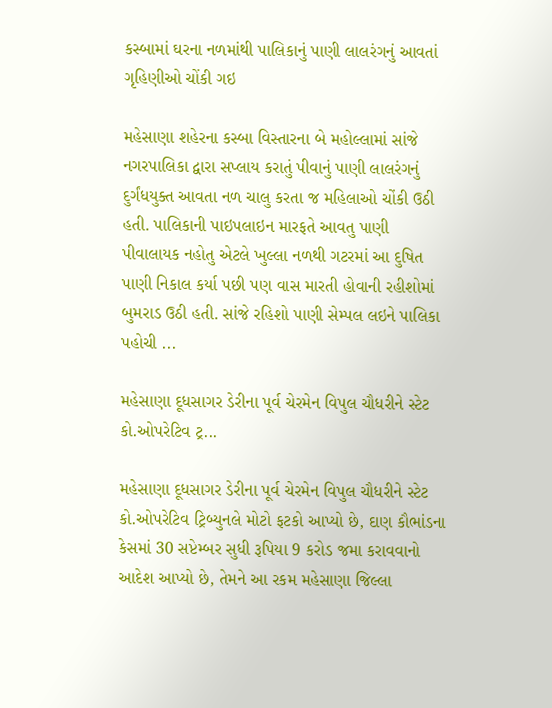કસ્બામાં ઘરના નળમાંથી પાલિકાનું પાણી લાલરંગનું આવતાં ગૃહિણીઓ ચોંકી ગઇ

મહેસાણા શહેરના કસ્બા વિસ્તારના બે મહોલ્લામાં સાંજે નગરપાલિકા દ્વારા સપ્લાય કરાતું પીવાનું પાણી લાલરંગનું દુર્ગંધયુક્ત આવતા નળ ચાલુ કરતા જ મહિલાઓ ચોંકી ઉઠી હતી. પાલિકાની પાઇપલાઇન મારફતે આવતુ પાણી પીવાલાયક નહોતુ એટલે ખુલ્લા નળથી ગટરમાં આ દુષિત પાણી નિકાલ કર્યા પછી પણ વાસ મારતી હોવાની રહીશોમાં બુમરાડ ઉઠી હતી. સાંજે રહિશો પાણી સેમ્પલ લઇને પાલિકા પહોચી ...

મહેસાણા દૂધસાગર ડેરીના પૂર્વ ચેરમેન વિપુલ ચૌધરીને સ્ટેટ કો.ઓપરેટિવ ટ્ર...

મહેસાણા દૂધસાગર ડેરીના પૂર્વ ચેરમેન વિપુલ ચૌધરીને સ્ટેટ કો.ઓપરેટિવ ટ્રિબ્યુનલે મોટો ફટકો આપ્યો છે, દાણ કૌભાંડના કેસમાં 30 સપ્ટેમ્બર સુધી રૂપિયા 9 કરોડ જમા કરાવવાનો આદેશ આપ્યો છે, તેમને આ રકમ મહેસાણા જિલ્લા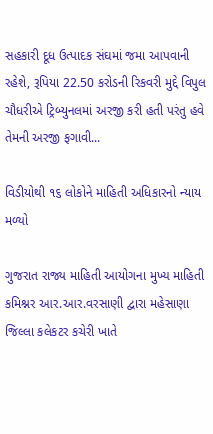સહકારી દૂધ ઉત્પાદક સંઘમાં જમા આપવાની રહેશે, રૂપિયા 22.50 કરોડની રિકવરી મુદ્દે વિપુલ ચૌધરીએ ટ્રિબ્યુનલમાં અરજી કરી હતી પરંતુ હવે તેમની અરજી ફગાવી...

વિડીયોથી ૧૬ લોકોને માહિતી અધિકારનો ન્યાય મળ્યો

ગુજરાત રાજ્ય માહિતી આયોગના મુખ્ય માહિતી કમિશ્નર આર.આર.વરસાણી દ્વારા મહેસાણા જિલ્લા કલેકટર કચેરી ખાતે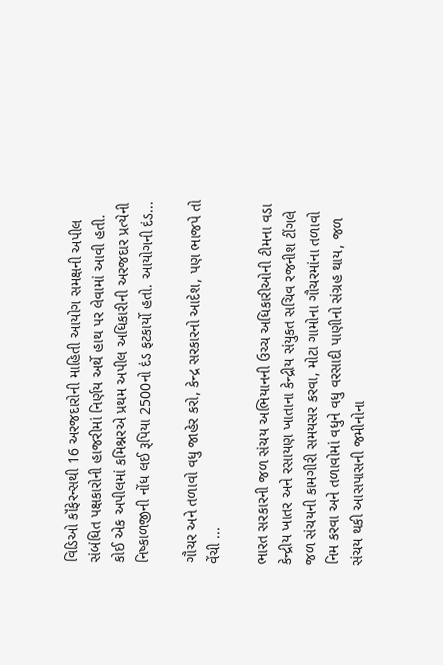વિડિઓ કૉંફેરન્સથી 16 અરજદારોની માહિતી આયોગ સમક્ષની અપીલ સંબંધિત પક્ષકારોની હાજરીમાં નિર્ણય અર્થે હાથ પર લેવામાં આવી હતી. કોઈ એક અપીલમાં કમિશ્નરએ પ્રથમ અપીલ અધિકારીની અરજદાર પ્રત્યેની નિષ્કાળજીની નોંધ લઈ રૂપિયા 2500નો દંડ ફટકાર્યો હતો. આયોગની દંડ...

ગૌચર અને તળાવો વધુ જાહેર કરો, કેન્દ્ર સરકારનો આદેશ, પણ ભાજપે તો વેંચી ...

ભારત સરકારની જળ સંચય અભિયાનની ઉચ્ચ અધિકારીઓની ટીમના વડા કેન્દ્રીય ખાતર અને રસાયણ ખાતાના કેન્દ્રીય સંયુકત સચિવ રજનીશ ટીંગલે જળ સંચયની કામગીરી સમયસર કરવા, મોટા ગામોના ગૌચરમાંના તળાવો નિમ કરવા અને તળાવોમાં વધુને વધુ વરસાદી પાણીનો સંગ્રહ થાય, જળ સંચય થકી આસપાસની જમીનોના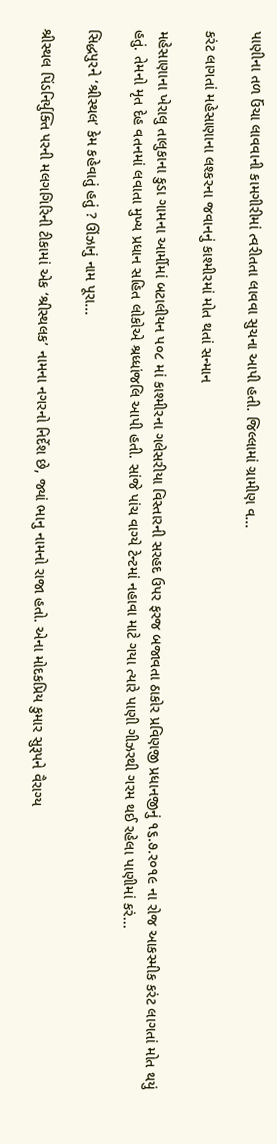પાણીના તળ ઉંચા લાવવાની કામગીરીમાં ત્વરીતતા લાવવા સુચના આપી હતી. જિલ્લામાં ગ્રામીણ વ...

કરંટ લાગતાં મહેસાણાના લશ્કરના જવાનનું કાશ્મીરમાં મોત થતાં સન્માન

મહેસાણાના ખેરાલુ તાલુકાના કુડા ગામના આર્મીમાં બટાલીયન પ૦૮ માં કાશ્મીરના ગલેસરીયા વિસ્તારની સરહદ ઉપર ફરજ બજાવતા ઠાકોર પ્રવિણજી પ્રધાનજીનું ૧૬.૭.ર૦૧૯ ના રોજ આકસ્મીક કરંટ લાગતાં મોત થયું હતું. તેમનો મૃત દેહ વતનમાં લવાતા મુખ્ય પ્રધાન સહિત લોકોએ શ્રધ્ધાંજલિ આપી હતી. સાંજે પાંચ વાગ્યે ટેન્ટમાં નહાવા માટે ગયા ત્યારે પાણી ગીઝરથી ગરમ થઈ રહેલા પાણીમાં કરં...

સિદ્ધપુરને ‘શ્રીસ્થલ’ કેમ કહેવાતું હતું ? ઊંઝાનું નામ પૂરા...

શ્રીસ્થલ પિંડનિર્યુક્તિ પરની મલગગિરિની ટીકામાં એક ‘શ્રીસ્થલક’ નામના નગરનો નિર્દેશ છે, જ્યાં ભાનુ નામનો રાજા હતો. એના મોદકપ્રિય કુમાર સુરૂપને વૈરાગ્ય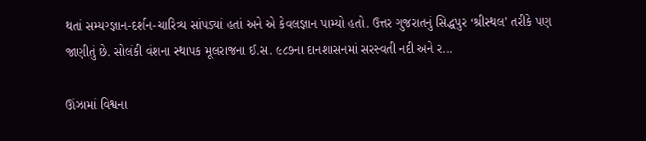થતાં સમ્યગ્જ્ઞાન-દર્શન-ચારિત્ર્ય સાંપડ્યાં હતાં અને એ કેવલજ્ઞાન પામ્યો હતો. ઉત્તર ગુજરાતનું સિદ્ધપુર ‘શ્રીસ્થલ’ તરીકે પણ જાણીતું છે. સોલંકી વંશના સ્થાપક મૂલરાજના ઈ.સ. ૯૮૭ના દાનશાસનમાં સરસ્વતી નદી અને ર...

ઊંઝામાં વિશ્વના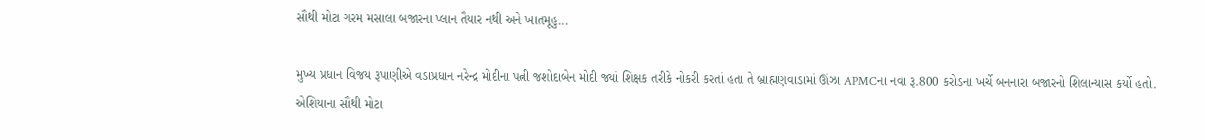સૌથી મોટા ગરમ મસાલા બજારના પ્લાન તૈયાર નથી અને ખાતમૂહુ...

મુખ્ય પ્રધાન વિજય રૂપાણીએ વડાપ્રધાન નરેન્દ્ર મોદીના પત્ની જશોદાબેન મોદી જ્યાં શિક્ષક તરીકે નોકરી કરતાં હતા તે બ્રાહ્મણવાડામાં ઊંઝા APMCના નવા રૂ.800 કરોડના ખર્ચે બનનારા બજારનો શિલાન્યાસ કર્યો હતો. એશિયાના સૌથી મોટા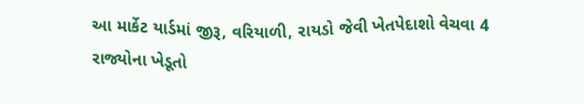આ માર્કેટ યાર્ડમાં જીરૂ, વરિયાળી, રાયડો જેવી ખેતપેદાશો વેચવા 4 રાજ્યોના ખેડૂતો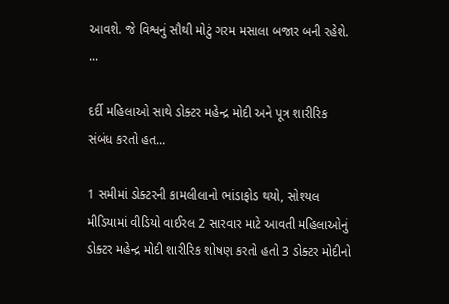આવશે. જે વિશ્વનું સૌથી મોટું ગરમ મસાલા બજાર બની રહેશે. ...

દર્દી મહિલાઓ સાથે ડોક્ટર મહેન્દ્ર મોદી અને પૂત્ર શારીરિક સંબંધ કરતો હત...

1 સમીમાં ડોક્ટરની કામલીલાનો ભાંડાફોડ થયો, સોશ્યલ મીડિયામાં વીડિયો વાઈરલ 2 સારવાર માટે આવતી મહિલાઓનું ડોક્ટર મહેન્દ્ર મોદી શારીરિક શોષણ કરતો હતો 3 ડોક્ટર મોદીનો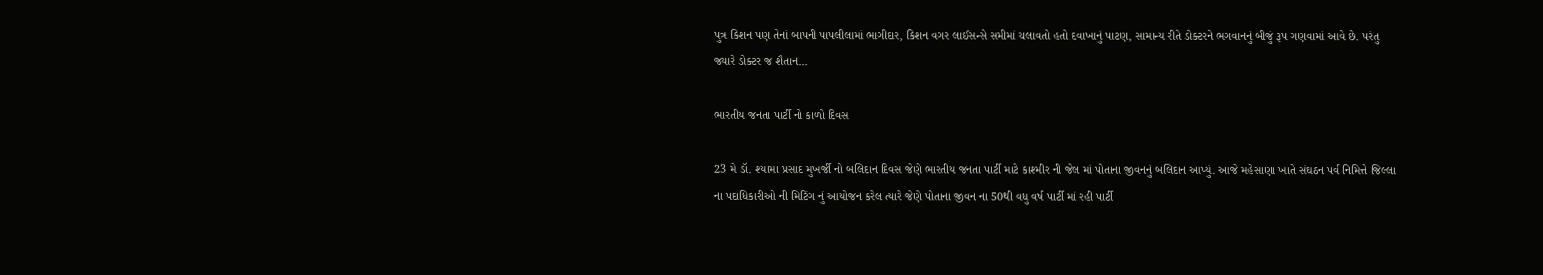પુત્ર કિશન પણ તેનાં બાપની પાપલીલામાં ભાગીદાર, કિશન વગર લાઈસન્સે સમીમાં ચલાવતો હતો દવાખાનું પાટણ, સામાન્ય રીતે ડોક્ટરને ભગવાનનું બીજું રૂપ ગણવામાં આવે છે. પરંતુ જ્યારે ડોક્ટર જ શૈતાન...

ભારતીય જનતા પાર્ટી નો કાળો દિવસ

23 મે ડૉ. શ્યામા પ્રસાદ મુખર્જી નો બલિદાન દિવસ જેણે ભારતીય જનતા પાર્ટી માટે કાશ્મીર ની જેલ માં પોતાના જીવનનું બલિદાન આપ્યું. આજે મહેસાણા ખાતે સંઘઠન પર્વ નિમિત્તે જિલ્લા ના પદાધિકારીઓ ની મિટિંગ નું આયોજન કરેલ ત્યારે જેણે પોતાના જીવન ના 50થી વધુ વર્ષ પાર્ટી માં રહી પાર્ટી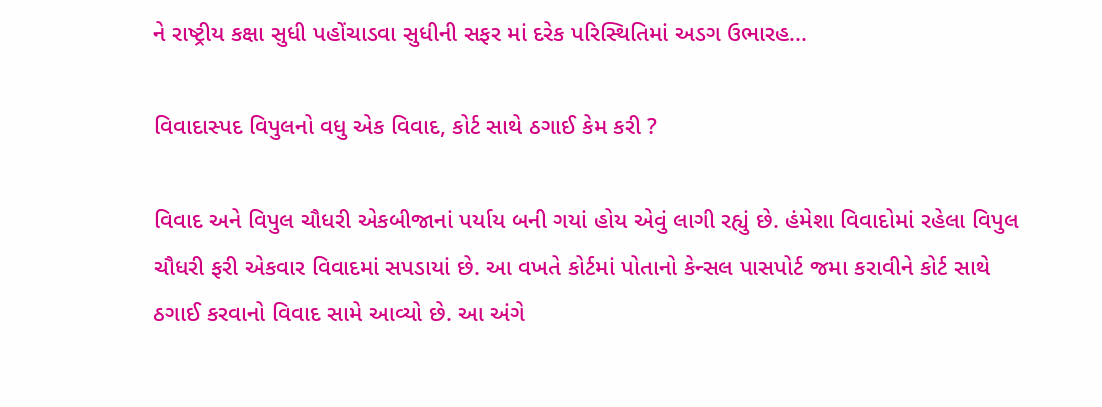ને રાષ્ટ્રીય કક્ષા સુધી પહોંચાડવા સુધીની સફર માં દરેક પરિસ્થિતિમાં અડગ ઉભારહ...

વિવાદાસ્પદ વિપુલનો વધુ એક વિવાદ, કોર્ટ સાથે ઠગાઈ કેમ કરી ?

વિવાદ અને વિપુલ ચૌધરી એકબીજાનાં પર્યાય બની ગયાં હોય એવું લાગી રહ્યું છે. હંમેશા વિવાદોમાં રહેલા વિપુલ ચૌધરી ફરી એકવાર વિવાદમાં સપડાયાં છે. આ વખતે કોર્ટમાં પોતાનો કેન્સલ પાસપોર્ટ જમા કરાવીને કોર્ટ સાથે ઠગાઈ કરવાનો વિવાદ સામે આવ્યો છે. આ અંગે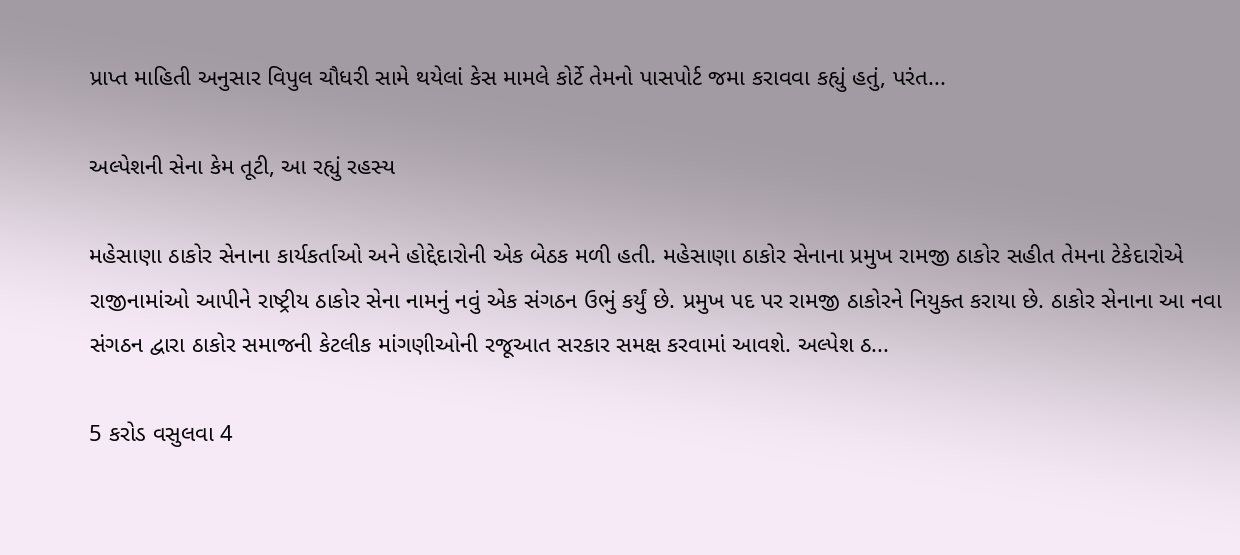પ્રાપ્ત માહિતી અનુસાર વિપુલ ચૌધરી સામે થયેલાં કેસ મામલે કોર્ટે તેમનો પાસપોર્ટ જમા કરાવવા કહ્યું હતું, પરંત...

અલ્પેશની સેના કેમ તૂટી, આ રહ્યું રહસ્ય

મહેસાણા ઠાકોર સેનાના કાર્યકર્તાઓ અને હોદ્દેદારોની એક બેઠક મળી હતી. મહેસાણા ઠાકોર સેનાના પ્રમુખ રામજી ઠાકોર સહીત તેમના ટેકેદારોએ રાજીનામાંઓ આપીને રાષ્ટ્રીય ઠાકોર સેના નામનું નવું એક સંગઠન ઉભું કર્યું છે. પ્રમુખ પદ પર રામજી ઠાકોરને નિયુક્ત કરાયા છે. ઠાકોર સેનાના આ નવા સંગઠન દ્વારા ઠાકોર સમાજની કેટલીક માંગણીઓની રજૂઆત સરકાર સમક્ષ કરવામાં આવશે. અલ્પેશ ઠ...

5 કરોડ વસુલવા 4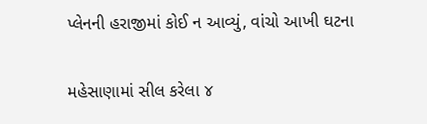પ્લેનની હરાજીમાં કોઈ ન આવ્યું, વાંચો આખી ઘટના

મહેસાણામાં સીલ કરેલા ૪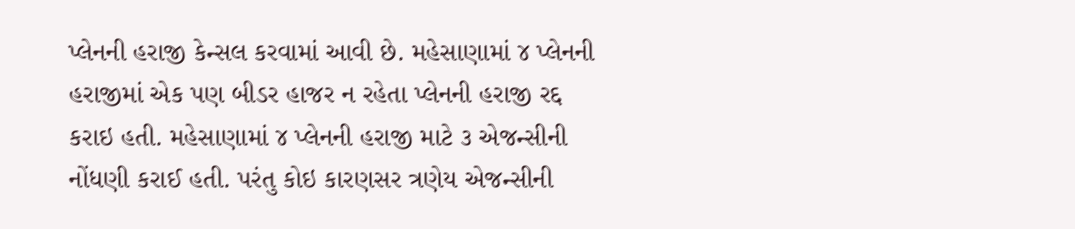પ્લેનની હરાજી કેન્સલ કરવામાં આવી છે. મહેસાણામાં ૪ પ્લેનની હરાજીમાં એક પણ બીડર હાજર ન રહેતા પ્લેનની હરાજી રદ્દ કરાઇ હતી. મહેસાણામાં ૪ પ્લેનની હરાજી માટે ૩ એજન્સીની નોંધણી કરાઈ હતી. પરંતુ કોઇ કારણસર ત્રણેય એજન્સીની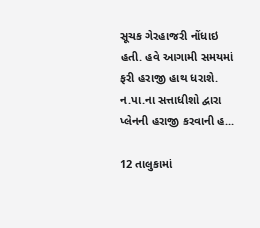સૂચક ગેરહાજરી નોંધાઇ હતી. હવે આગામી સમયમાં ફરી હરાજી હાથ ધરાશે. ન.પા.ના સત્તાધીશો દ્વારા પ્લેનની હરાજી કરવાની હ...

12 તાલુકામાં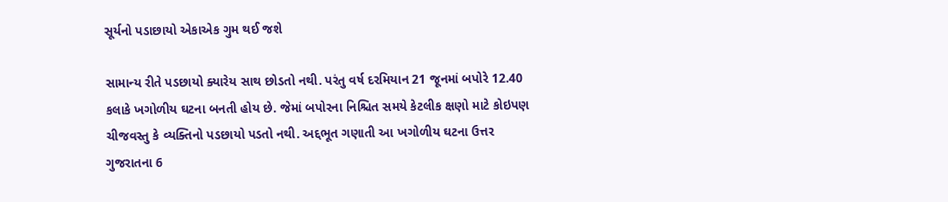સૂર્યનો પડાછાયો એકાએક ગુમ થઈ જશે

સામાન્ય રીતે પડછાયો ક્યારેય સાથ છોડતો નથી. પરંતુ વર્ષ દરમિયાન 21 જૂનમાં બપોરે 12.40 કલાકે ખગોળીય ઘટના બનતી હોય છે. જેમાં બપોરના નિશ્ચિત સમયે કેટલીક ક્ષણો માટે કોઇપણ ચીજવસ્તુ કે વ્યક્તિનો પડછાયો પડતો નથી. અદ્દભૂત ગણાતી આ ખગોળીય ઘટના ઉત્તર ગુજરાતના 6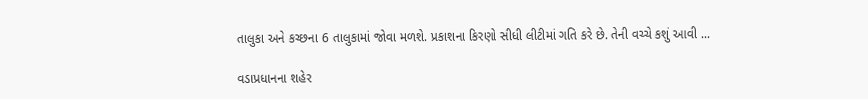તાલુકા અને કચ્છના 6 તાલુકામાં જોવા મળશે. પ્રકાશના કિરણો સીધી લીટીમાં ગતિ કરે છે. તેની વચ્ચે કશું આવી ...

વડાપ્રધાનના શહેર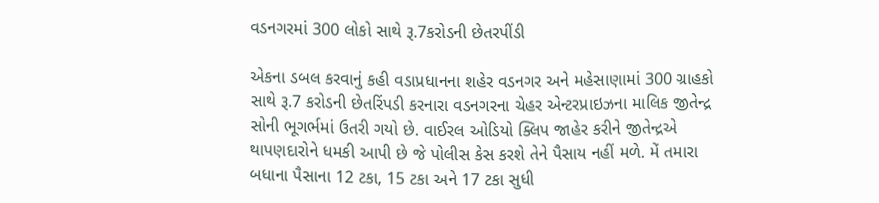વડનગરમાં 300 લોકો સાથે રૂ.7કરોડની છેતરપીંડી

એકના ડબલ કરવાનું કહી વડાપ્રધાનના શહેર વડનગર અને મહેસાણામાં 300 ગ્રાહકો સાથે રૂ.7 કરોડની છેતરિંપડી કરનારા વડનગરના ચેહર એન્ટરપ્રાઇઝના માલિક જીતેન્દ્ર સોની ભૂગર્ભમાં ઉતરી ગયો છે. વાઈરલ ઓડિયો ક્લિપ જાહેર કરીને જીતેન્દ્રએ થાપણદારોને ધમકી આપી છે જે પોલીસ કેસ કરશે તેને પૈસાય નહીં મળે. મેં તમારા બધાના પૈસાના 12 ટકા, 15 ટકા અને 17 ટકા સુધી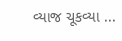વ્યાજ ચૂકવ્યા ...